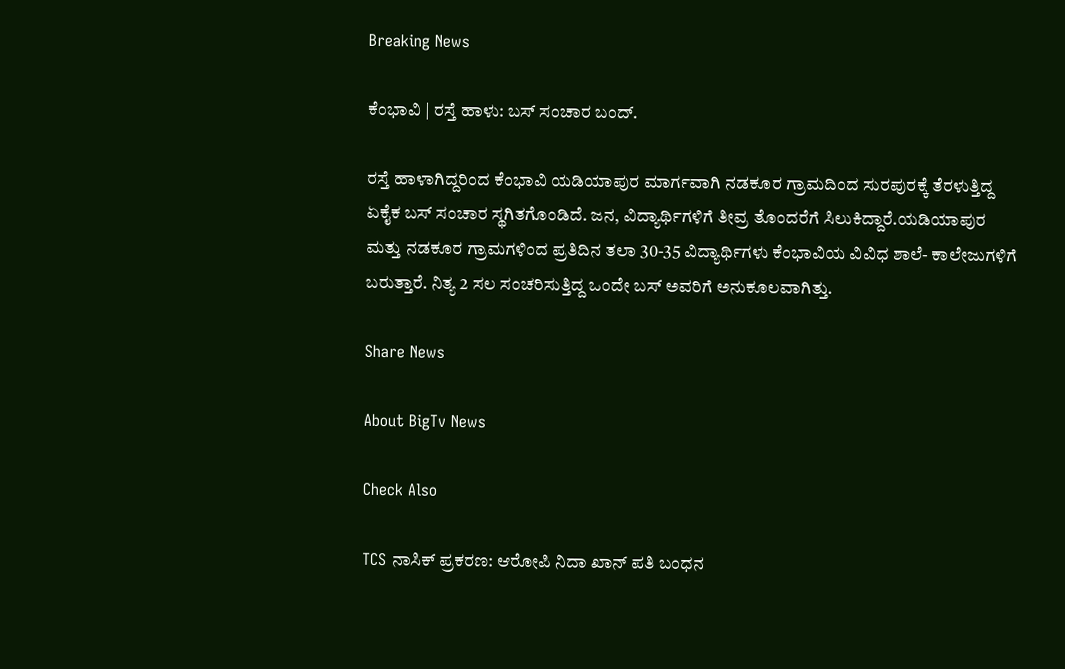Breaking News

ಕೆಂಭಾವಿ | ರಸ್ತೆ ಹಾಳು: ಬಸ್‌ ಸಂಚಾರ ಬಂದ್.

ರಸ್ತೆ ಹಾಳಾಗಿದ್ದರಿಂದ ಕೆಂಭಾವಿ ಯಡಿಯಾಪುರ ಮಾರ್ಗವಾಗಿ ನಡಕೂರ ಗ್ರಾಮದಿಂದ ಸುರಪುರಕ್ಕೆ ತೆರಳುತ್ತಿದ್ದ ಏಕೈಕ ಬಸ್ ಸಂಚಾರ ಸ್ಥಗಿತಗೊಂಡಿದೆ. ಜನ, ವಿದ್ಯಾರ್ಥಿಗಳಿಗೆ ತೀವ್ರ ತೊಂದರೆಗೆ ಸಿಲುಕಿದ್ದಾರೆ.ಯಡಿಯಾಪುರ ಮತ್ತು ನಡಕೂರ ಗ್ರಾಮಗಳಿಂದ ಪ್ರತಿದಿನ ತಲಾ 30-35 ವಿದ್ಯಾರ್ಥಿಗಳು ಕೆಂಭಾವಿಯ ವಿವಿಧ ಶಾಲೆ- ಕಾಲೇಜುಗಳಿಗೆ ಬರುತ್ತಾರೆ. ನಿತ್ಯ 2 ಸಲ ಸಂಚರಿಸುತ್ತಿದ್ದ ಒಂದೇ ಬಸ್‌ ಅವರಿಗೆ ಅನುಕೂಲವಾಗಿತ್ತು.

Share News

About BigTv News

Check Also

TCS ನಾಸಿಕ್ ಪ್ರಕರಣ: ಆರೋಪಿ ನಿದಾ ಖಾನ್ ಪತಿ ಬಂಧನ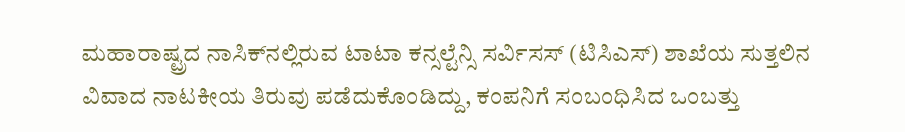ಮಹಾರಾಷ್ಟ್ರದ ನಾಸಿಕ್‌ನಲ್ಲಿರುವ ಟಾಟಾ ಕನ್ಸಲ್ಟೆನ್ಸಿ ಸರ್ವಿಸಸ್ (ಟಿಸಿಎಸ್) ಶಾಖೆಯ ಸುತ್ತಲಿನ ವಿವಾದ ನಾಟಕೀಯ ತಿರುವು ಪಡೆದುಕೊಂಡಿದ್ದು, ಕಂಪನಿಗೆ ಸಂಬಂಧಿಸಿದ ಒಂಬತ್ತು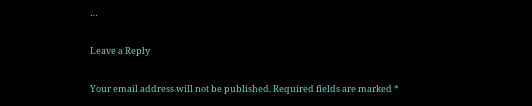…

Leave a Reply

Your email address will not be published. Required fields are marked *